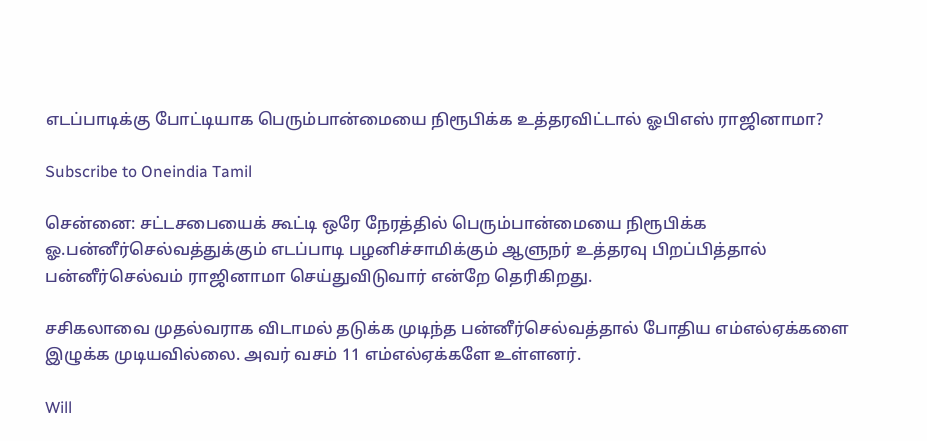எடப்பாடிக்கு போட்டியாக பெரும்பான்மையை நிரூபிக்க உத்தரவிட்டால் ஓபிஎஸ் ராஜினாமா?

Subscribe to Oneindia Tamil

சென்னை: சட்டசபையைக் கூட்டி ஒரே நேரத்தில் பெரும்பான்மையை நிரூபிக்க ஓ.பன்னீர்செல்வத்துக்கும் எடப்பாடி பழனிச்சாமிக்கும் ஆளுநர் உத்தரவு பிறப்பித்தால் பன்னீர்செல்வம் ராஜினாமா செய்துவிடுவார் என்றே தெரிகிறது.

சசிகலாவை முதல்வராக விடாமல் தடுக்க முடிந்த பன்னீர்செல்வத்தால் போதிய எம்எல்ஏக்களை இழுக்க முடியவில்லை. அவர் வசம் 11 எம்எல்ஏக்களே உள்ளனர்.

Will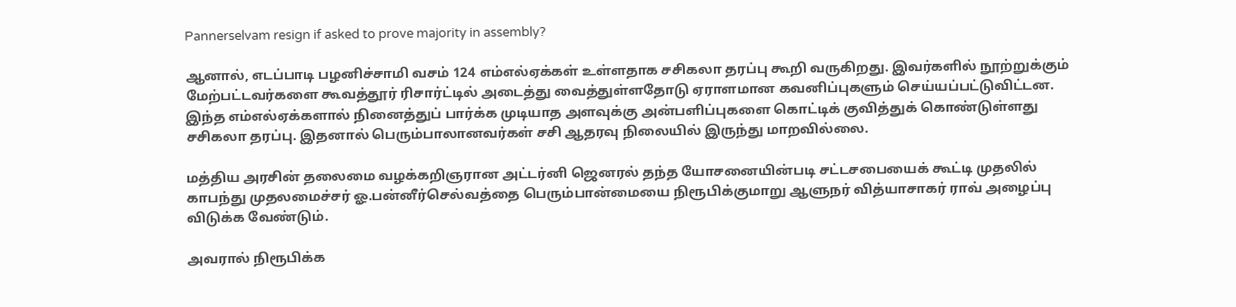Pannerselvam resign if asked to prove majority in assembly?

ஆனால், எடப்பாடி பழனிச்சாமி வசம் 124 எம்எல்ஏக்கள் உள்ளதாக சசிகலா தரப்பு கூறி வருகிறது. இவர்களில் நூற்றுக்கும் மேற்பட்டவர்களை கூவத்தூர் ரிசார்ட்டில் அடைத்து வைத்துள்ளதோடு ஏராளமான கவனிப்புகளும் செய்யப்பட்டுவிட்டன. இந்த எம்எல்ஏக்களால் நினைத்துப் பார்க்க முடியாத அளவுக்கு அன்பளிப்புகளை கொட்டிக் குவித்துக் கொண்டுள்ளது சசிகலா தரப்பு. இதனால் பெரும்பாலானவர்கள் சசி ஆதரவு நிலையில் இருந்து மாறவில்லை.

மத்திய அரசின் தலைமை வழக்கறிஞரான அட்டர்னி ஜெனரல் தந்த யோசனையின்படி சட்டசபையைக் கூட்டி முதலில் காபந்து முதலமைச்சர் ஓ.பன்னீர்செல்வத்தை பெரும்பான்மையை நிரூபிக்குமாறு ஆளுநர் வித்யாசாகர் ராவ் அழைப்பு விடுக்க வேண்டும்.

அவரால் நிரூபிக்க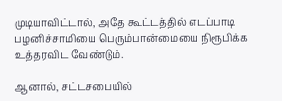முடியாவிட்டால், அதே கூட்டத்தில் எடப்பாடி பழனிச்சாமியை பெரும்பான்மையை நிரூபிக்க உத்தரவிட வேண்டும்.

ஆனால், சட்டசபையில்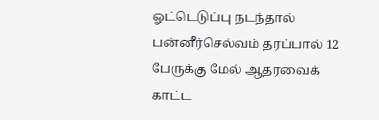ஓட்டெடுப்பு நடந்தால் பன்னீர்செல்வம் தரப்பால் 12 பேருக்கு மேல் ஆதரவைக் காட்ட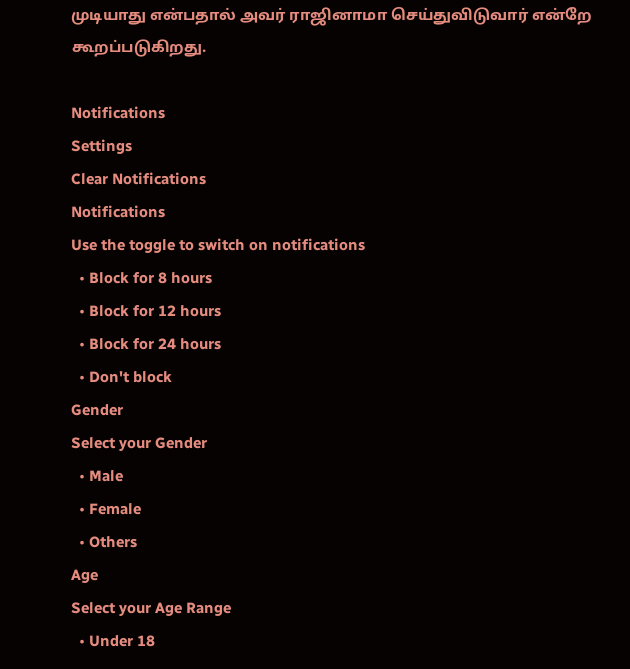முடியாது என்பதால் அவர் ராஜினாமா செய்துவிடுவார் என்றே கூறப்படுகிறது.

Notifications
Settings
Clear Notifications
Notifications
Use the toggle to switch on notifications
  • Block for 8 hours
  • Block for 12 hours
  • Block for 24 hours
  • Don't block
Gender
Select your Gender
  • Male
  • Female
  • Others
Age
Select your Age Range
  • Under 18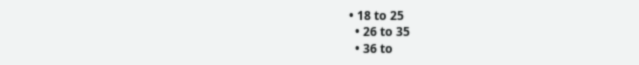• 18 to 25
  • 26 to 35
  • 36 to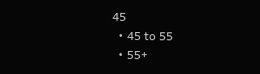45
  • 45 to 55
  • 55+